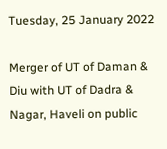Tuesday, 25 January 2022

Merger of UT of Daman & Diu with UT of Dadra & Nagar, Haveli on public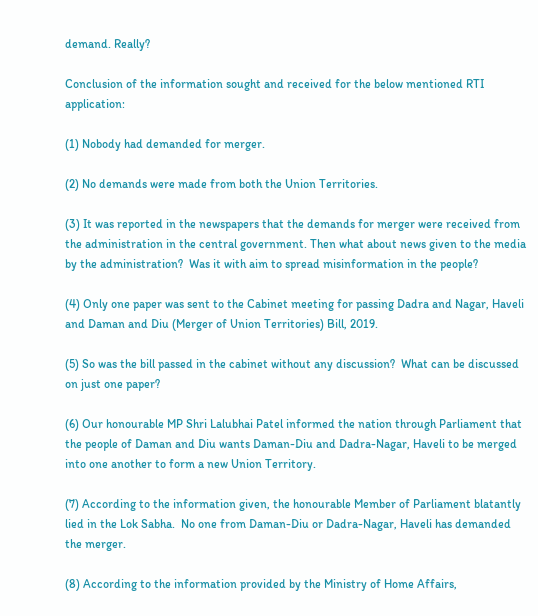demand. Really?

Conclusion of the information sought and received for the below mentioned RTI application:

(1) Nobody had demanded for merger.

(2) No demands were made from both the Union Territories.

(3) It was reported in the newspapers that the demands for merger were received from the administration in the central government. Then what about news given to the media by the administration?  Was it with aim to spread misinformation in the people?

(4) Only one paper was sent to the Cabinet meeting for passing Dadra and Nagar, Haveli and Daman and Diu (Merger of Union Territories) Bill, 2019.

(5) So was the bill passed in the cabinet without any discussion?  What can be discussed on just one paper?

(6) Our honourable MP Shri Lalubhai Patel informed the nation through Parliament that the people of Daman and Diu wants Daman-Diu and Dadra-Nagar, Haveli to be merged into one another to form a new Union Territory.

(7) According to the information given, the honourable Member of Parliament blatantly lied in the Lok Sabha.  No one from Daman-Diu or Dadra-Nagar, Haveli has demanded the merger.

(8) According to the information provided by the Ministry of Home Affairs,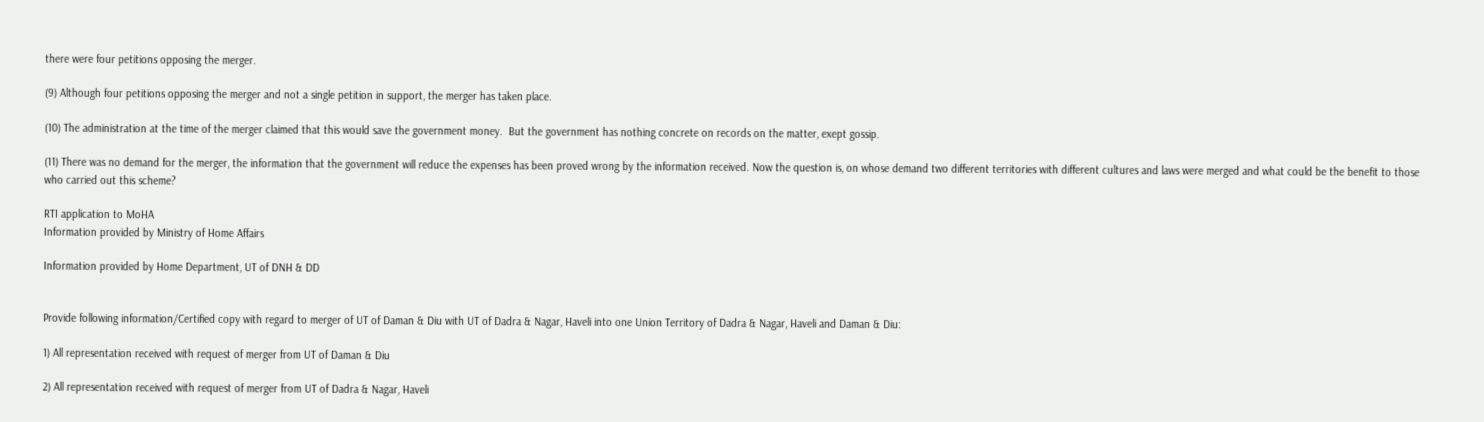there were four petitions opposing the merger.

(9) Although four petitions opposing the merger and not a single petition in support, the merger has taken place.

(10) The administration at the time of the merger claimed that this would save the government money.  But the government has nothing concrete on records on the matter, exept gossip.

(11) There was no demand for the merger, the information that the government will reduce the expenses has been proved wrong by the information received. Now the question is, on whose demand two different territories with different cultures and laws were merged and what could be the benefit to those who carried out this scheme?

RTI application to MoHA
Information provided by Ministry of Home Affairs

Information provided by Home Department, UT of DNH & DD


Provide following information/Certified copy with regard to merger of UT of Daman & Diu with UT of Dadra & Nagar, Haveli into one Union Territory of Dadra & Nagar, Haveli and Daman & Diu:

1) All representation received with request of merger from UT of Daman & Diu

2) All representation received with request of merger from UT of Dadra & Nagar, Haveli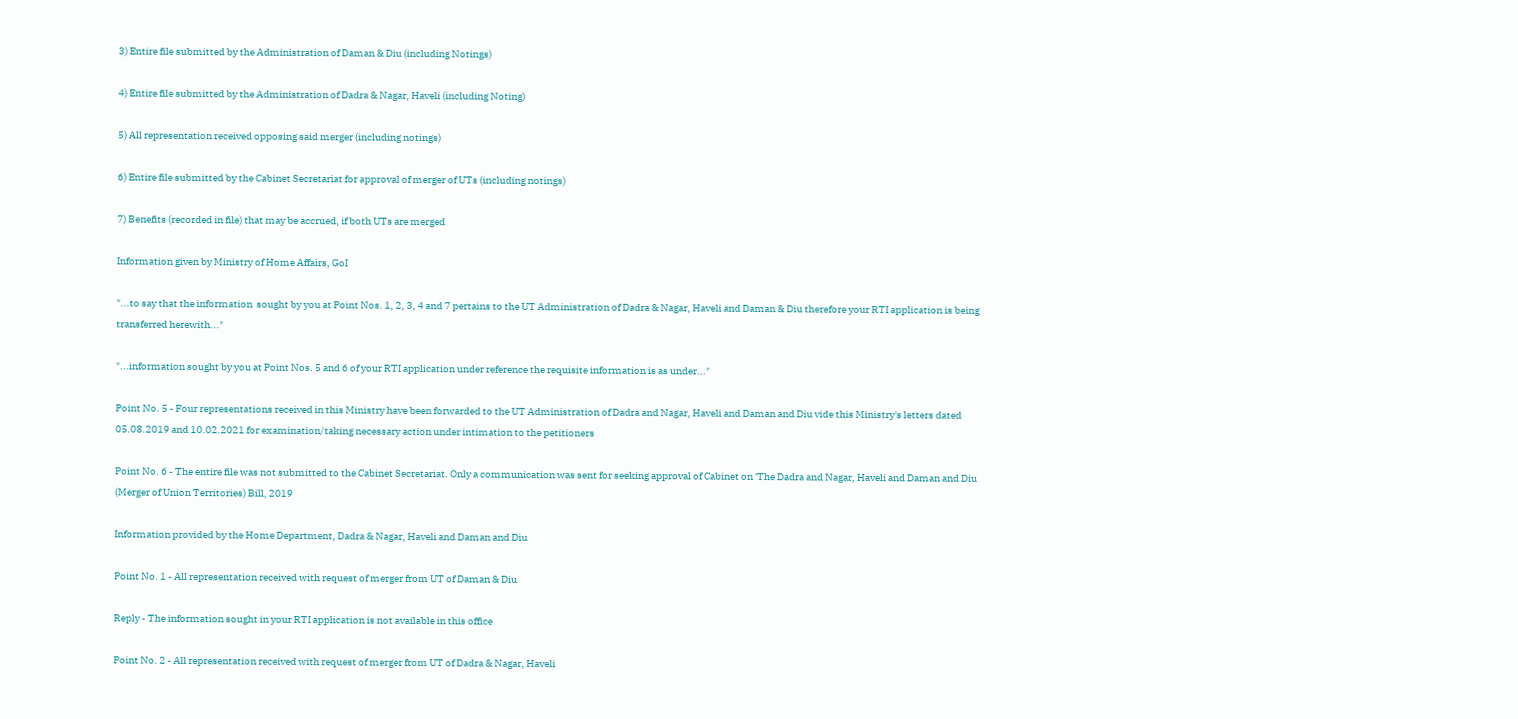3) Entire file submitted by the Administration of Daman & Diu (including Notings)

4) Entire file submitted by the Administration of Dadra & Nagar, Haveli (including Noting)

5) All representation received opposing said merger (including notings)

6) Entire file submitted by the Cabinet Secretariat for approval of merger of UTs (including notings)

7) Benefits (recorded in file) that may be accrued, if both UTs are merged

Information given by Ministry of Home Affairs, GoI

"...to say that the information  sought by you at Point Nos. 1, 2, 3, 4 and 7 pertains to the UT Administration of Dadra & Nagar, Haveli and Daman & Diu therefore your RTI application is being transferred herewith..."

"...information sought by you at Point Nos. 5 and 6 of your RTI application under reference the requisite information is as under..."

Point No. 5 - Four representations received in this Ministry have been forwarded to the UT Administration of Dadra and Nagar, Haveli and Daman and Diu vide this Ministry's letters dated 05.08.2019 and 10.02.2021 for examination/taking necessary action under intimation to the petitioners

Point No. 6 - The entire file was not submitted to the Cabinet Secretariat. Only a communication was sent for seeking approval of Cabinet on 'The Dadra and Nagar, Haveli and Daman and Diu (Merger of Union Territories) Bill, 2019

Information provided by the Home Department, Dadra & Nagar, Haveli and Daman and Diu

Point No. 1 - All representation received with request of merger from UT of Daman & Diu

Reply - The information sought in your RTI application is not available in this office

Point No. 2 - All representation received with request of merger from UT of Dadra & Nagar, Haveli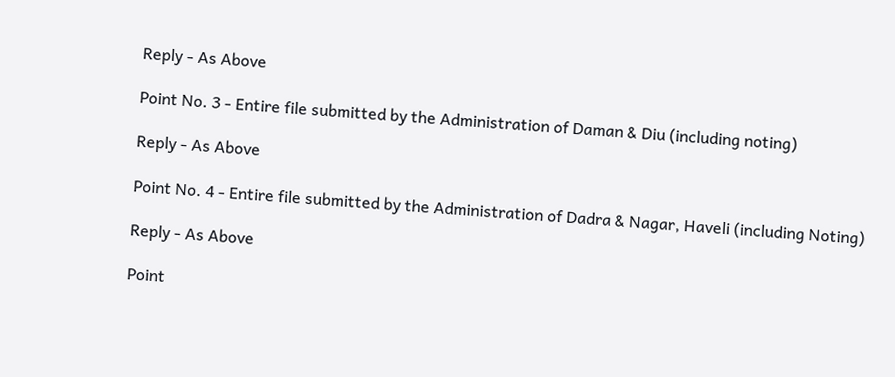Reply - As Above

Point No. 3 - Entire file submitted by the Administration of Daman & Diu (including noting)

Reply - As Above

Point No. 4 - Entire file submitted by the Administration of Dadra & Nagar, Haveli (including Noting)

Reply - As Above

Point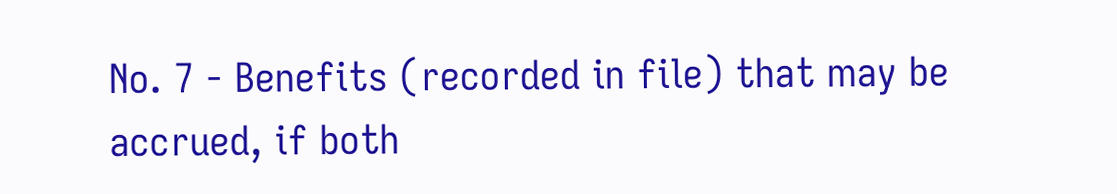No. 7 - Benefits (recorded in file) that may be accrued, if both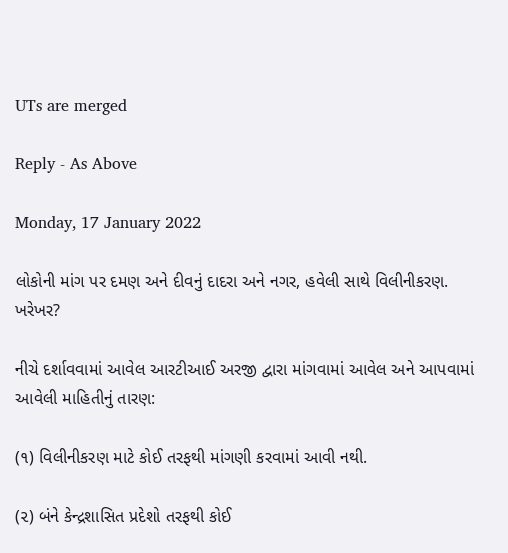UTs are merged

Reply - As Above

Monday, 17 January 2022

લોકોની માંગ પર દમણ અને દીવનું દાદરા અને નગર, હવેલી સાથે વિલીનીકરણ. ખરેખર?

નીચે દર્શાવવામાં આવેલ આરટીઆઈ અરજી દ્વારા માંગવામાં આવેલ અને આપવામાં આવેલી માહિતીનું તારણ:

(૧) વિલીનીકરણ માટે કોઈ તરફથી માંગણી કરવામાં આવી નથી.

(૨) બંને કેન્દ્રશાસિત પ્રદેશો તરફથી કોઈ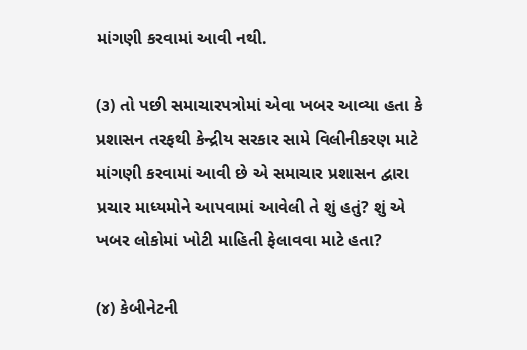માંગણી કરવામાં આવી નથી.

(૩) તો પછી સમાચારપત્રોમાં એવા ખબર આવ્યા હતા કે પ્રશાસન તરફથી કેન્દ્રીય સરકાર સામે વિલીનીકરણ માટે માંગણી કરવામાં આવી છે એ સમાચાર પ્રશાસન દ્વારા પ્રચાર માધ્યમોને આપવામાં આવેલી તે શું હતું? શું એ ખબર લોકોમાં ખોટી માહિતી ફેલાવવા માટે હતા?

(૪) કેબીનેટની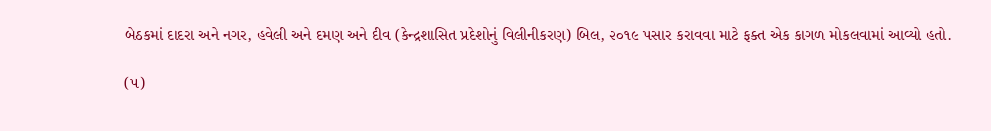બેઠકમાં દાદરા અને નગર, હવેલી અને દમણ અને દીવ (કેન્દ્રશાસિત પ્રદેશોનું વિલીનીકરણ) બિલ, ૨૦૧૯ પસાર કરાવવા માટે ફક્ત એક કાગળ મોકલવામાં આવ્યો હતો.

(૫)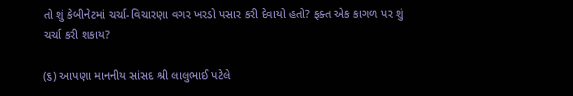તો શું કેબીનેટમાં ચર્ચા-વિચારણા વગર ખરડો પસાર કરી દેવાયો હતો? ફક્ત એક કાગળ પર શું ચર્ચા કરી શકાય?

(૬) આપણા માનનીય સાંસદ શ્રી લાલુભાઈ પટેલે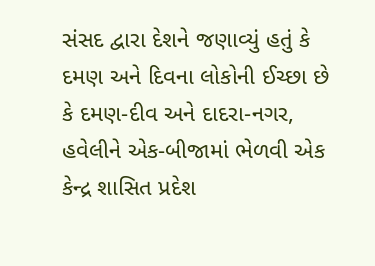સંસદ દ્વારા દેશને જણાવ્યું હતું કે  દમણ અને દિવના લોકોની ઈચ્છા છે કે દમણ-દીવ અને દાદરા-નગર, હવેલીને એક-બીજામાં ભેળવી એક કેન્દ્ર શાસિત પ્રદેશ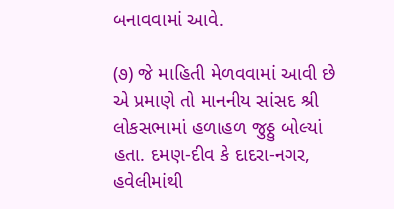બનાવવામાં આવે.

(૭) જે માહિતી મેળવવામાં આવી છે એ પ્રમાણે તો માનનીય સાંસદ શ્રી લોકસભામાં હળાહળ જુઠ્ઠુ બોલ્યાં હતા. દમણ-દીવ કે દાદરા-નગર, હવેલીમાંથી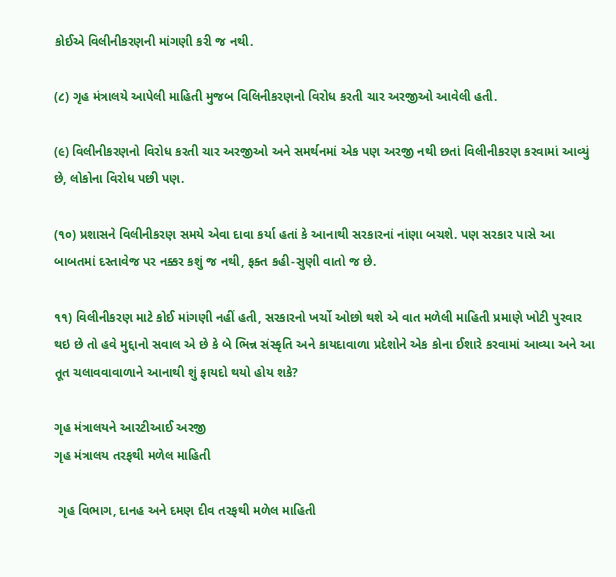કોઈએ વિલીનીકરણની માંગણી કરી જ નથી.

(૮) ગૃહ મંત્રાલયે આપેલી માહિતી મુજબ વિલિનીકરણનો વિરોધ કરતી ચાર અરજીઓ આવેલી હતી.

(૯) વિલીનીકરણનો વિરોધ કરતી ચાર અરજીઓ અને સમર્થનમાં એક પણ અરજી નથી છતાં વિલીનીકરણ કરવામાં આવ્યું છે, લોકોના વિરોધ પછી પણ.

(૧૦) પ્રશાસને વિલીનીકરણ સમયે એવા દાવા કર્યા હતાં કે આનાથી સરકારનાં નાંણા બચશે. પણ સરકાર પાસે આ બાબતમાં દસ્તાવેજ પર નક્કર કશું જ નથી, ફક્ત કહી-સુણી વાતો જ છે.

૧૧) વિલીનીકરણ માટે કોઈ માંગણી નહીં હતી, સરકારનો ખર્ચો ઓછો થશે એ વાત મળેલી માહિતી પ્રમાણે ખોટી પુરવાર થઇ છે તો હવે મુદ્દાનો સવાલ એ છે કે બે ભિન્ન સંસ્કૃતિ અને કાયદાવાળા પ્રદેશોને એક કોના ઈશારે કરવામાં આવ્યા અને આ તૂત ચલાવવાવાળાને આનાથી શું ફાયદો થયો હોય શકે?

ગૃહ મંત્રાલયને આરટીઆઈ અરજી
ગૃહ મંત્રાલય તરફથી મળેલ માહિતી

 ગૃહ વિભાગ, દાનહ અને દમણ દીવ તરફથી મળેલ માહિતી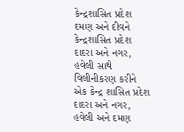કેન્દ્રશાસિત પ્રદેશ દમણ અને દીવને કેન્દ્રશાસિત પ્રદેશ દાદરા અને નગર, હવેલી સાથે વિલીનીકરણ કરીને એક કેન્દ્ર શાસિત પ્રદેશ દાદરા અને નગર, હવેલી અને દમણ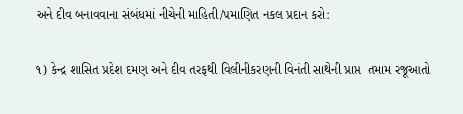અને દીવ બનાવવાના સંબંધમાં નીચેની માહિતી/પ઼માણિત નકલ પ્રદાન કરો:

૧) કેન્દ્ર શાસિત પ્રદેશ દમણ અને દીવ તરફથી વિલીનીકરણની વિનંતી સાથેની પ્રાપ્ત  તમામ રજૂઆતો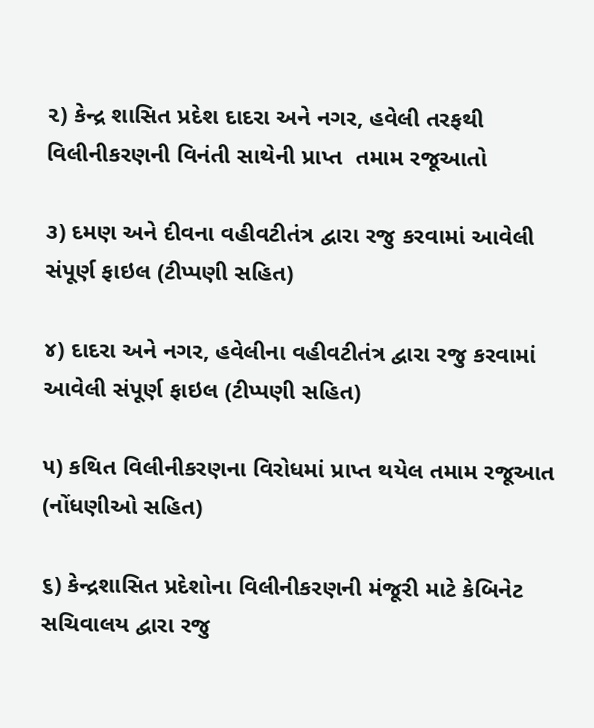૨) કેન્દ્ર શાસિત પ્રદેશ દાદરા અને નગર, હવેલી તરફથી વિલીનીકરણની વિનંતી સાથેની પ્રાપ્ત  તમામ રજૂઆતો

૩) દમણ અને દીવના વહીવટીતંત્ર દ્વારા રજુ કરવામાં આવેલી સંપૂર્ણ ફાઇલ (ટીપ્પણી સહિત)

૪) દાદરા અને નગર, હવેલીના વહીવટીતંત્ર દ્વારા રજુ કરવામાં આવેલી સંપૂર્ણ ફાઇલ (ટીપ્પણી સહિત)

૫) કથિત વિલીનીકરણના વિરોધમાં પ્રાપ્ત થયેલ તમામ રજૂઆત (નોંધણીઓ સહિત)

૬) કેન્દ્રશાસિત પ્રદેશોના વિલીનીકરણની મંજૂરી માટે કેબિનેટ સચિવાલય દ્વારા રજુ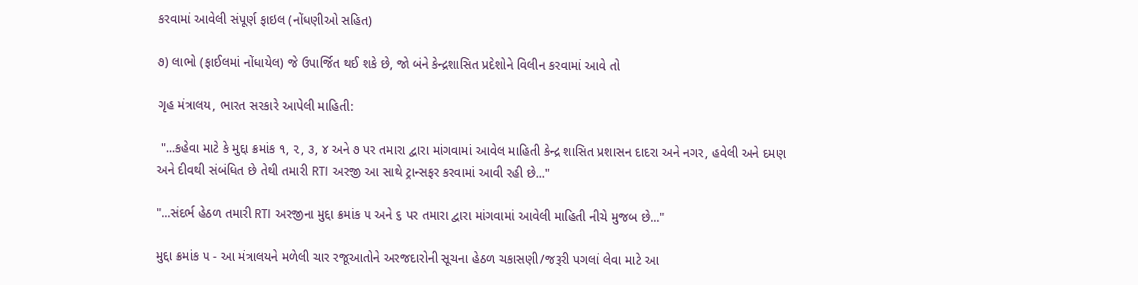કરવામાં આવેલી સંપૂર્ણ ફાઇલ (નોંધણીઓ સહિત)

૭) લાભો (ફાઈલમાં નોંધાયેલ) જે ઉપાર્જિત થઈ શકે છે, જો બંને કેન્દ્રશાસિત પ્રદેશોને વિલીન કરવામાં આવે તો

ગૃહ મંત્રાલય, ભારત સરકારે આપેલી માહિતી:

 "...કહેવા માટે કે મુદ્દા ક્રમાંક ૧, ૨, ૩, ૪ અને ૭ પર તમારા દ્વારા માંગવામાં આવેલ માહિતી કેન્દ્ર શાસિત પ્રશાસન દાદરા અને નગર, હવેલી અને દમણ અને દીવથી સંબંધિત છે તેથી તમારી RTI અરજી આ સાથે ટ્રાન્સફર કરવામાં આવી રહી છે..."

"...સંદર્ભ હેઠળ તમારી RTI અરજીના મુદ્દા ક્રમાંક ૫ અને ૬ પર તમારા દ્વારા માંગવામાં આવેલી માહિતી નીચે મુજબ છે..."

મુદ્દા ક્રમાંક ૫ - આ મંત્રાલયને મળેલી ચાર રજૂઆતોને અરજદારોની સૂચના હેઠળ ચકાસણી/જરૂરી પગલાં લેવા માટે આ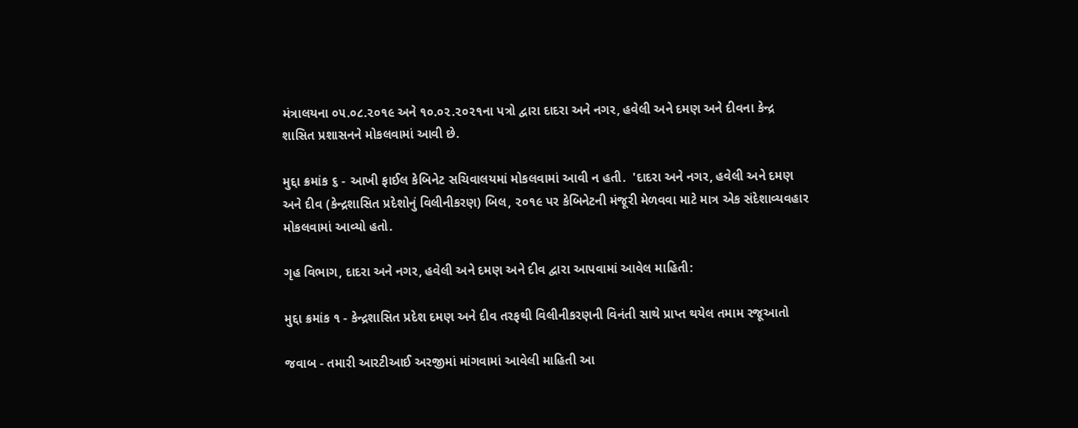મંત્રાલયના ૦૫.૦૮.૨૦૧૯ અને ૧૦.૦૨.૨૦૨૧ના પત્રો દ્વારા દાદરા અને નગર, હવેલી અને દમણ અને દીવના કેન્દ્ર શાસિત પ્રશાસનને મોકલવામાં આવી છે.

મુદ્દા ક્રમાંક ૬ - આખી ફાઈલ કેબિનેટ સચિવાલયમાં મોકલવામાં આવી ન હતી.  'દાદરા અને નગર, હવેલી અને દમણ અને દીવ (કેન્દ્રશાસિત પ્રદેશોનું વિલીનીકરણ) બિલ, ૨૦૧૯ પર કેબિનેટની મંજૂરી મેળવવા માટે માત્ર એક સંદેશાવ્યવહાર મોકલવામાં આવ્યો હતો.

ગૃહ વિભાગ, દાદરા અને નગર, હવેલી અને દમણ અને દીવ દ્વારા આપવામાં આવેલ માહિતી:

મુદ્દા ક્રમાંક ૧ - કેન્દ્રશાસિત પ્રદેશ દમણ અને દીવ તરફથી વિલીનીકરણની વિનંતી સાથે પ્રાપ્ત થયેલ તમામ રજૂઆતો

જવાબ - તમારી આરટીઆઈ અરજીમાં માંગવામાં આવેલી માહિતી આ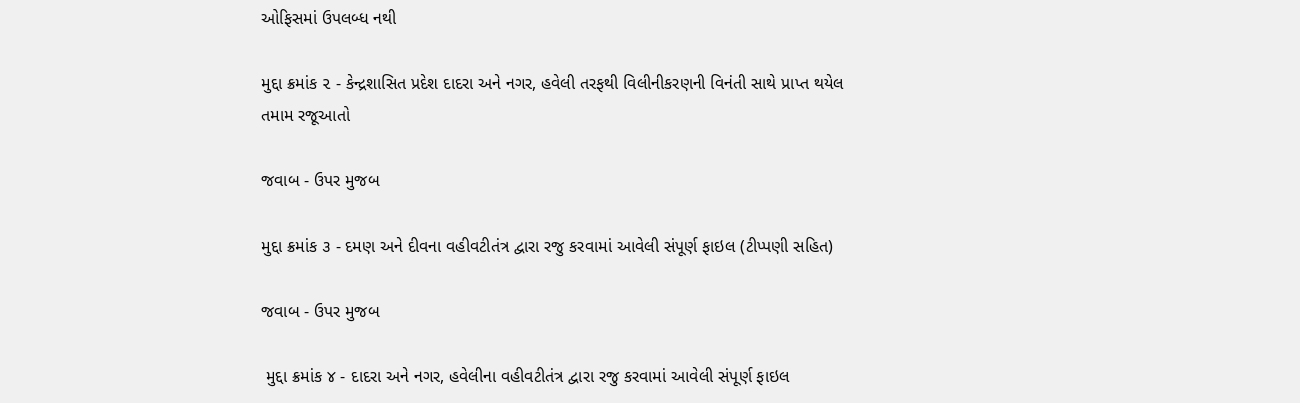ઓફિસમાં ઉપલબ્ધ નથી

મુદ્દા ક્રમાંક ૨ - કેન્દ્રશાસિત પ્રદેશ દાદરા અને નગર, હવેલી તરફથી વિલીનીકરણની વિનંતી સાથે પ્રાપ્ત થયેલ તમામ રજૂઆતો

જવાબ - ઉપર મુજબ

મુદ્દા ક્રમાંક ૩ - દમણ અને દીવના વહીવટીતંત્ર દ્વારા રજુ કરવામાં આવેલી સંપૂર્ણ ફાઇલ (ટીપ્પણી સહિત)

જવાબ - ઉપર મુજબ

 મુદ્દા ક્રમાંક ૪ - દાદરા અને નગર, હવેલીના વહીવટીતંત્ર દ્વારા રજુ કરવામાં આવેલી સંપૂર્ણ ફાઇલ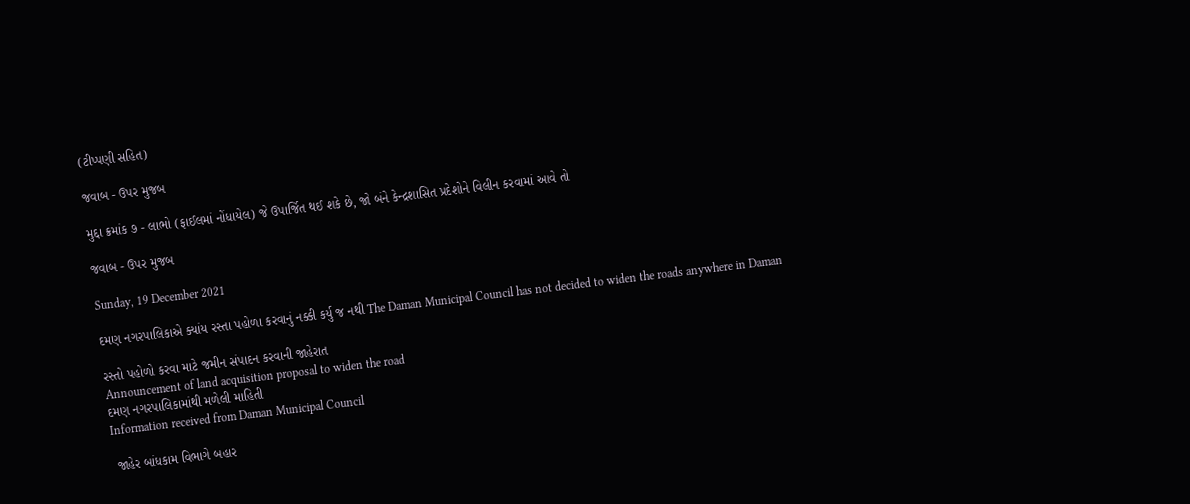(ટીપ્પણી સહિત)

જવાબ - ઉપર મુજબ

મુદ્દા ક્રમાંક ૭ - લાભો (ફાઈલમાં નોંધાયેલ) જે ઉપાર્જિત થઈ શકે છે, જો બંને કેન્દ્રશાસિત પ્રદેશોને વિલીન કરવામાં આવે તો

જવાબ - ઉપર મુજબ

Sunday, 19 December 2021

દમણ નગરપાલિકાએ ક્યાંય રસ્તા પહોળા કરવાનું નક્કી કર્યુ જ નથી The Daman Municipal Council has not decided to widen the roads anywhere in Daman

રસ્તો પહોળો કરવા માટે જમીન સંપાદન કરવાની જાહેરાત
Announcement of land acquisition proposal to widen the road
દમણ નગરપાલિકામાંથી મળેલી માહિતી
Information received from Daman Municipal Council

 જાહેર બાંધકામ વિભાગે બહાર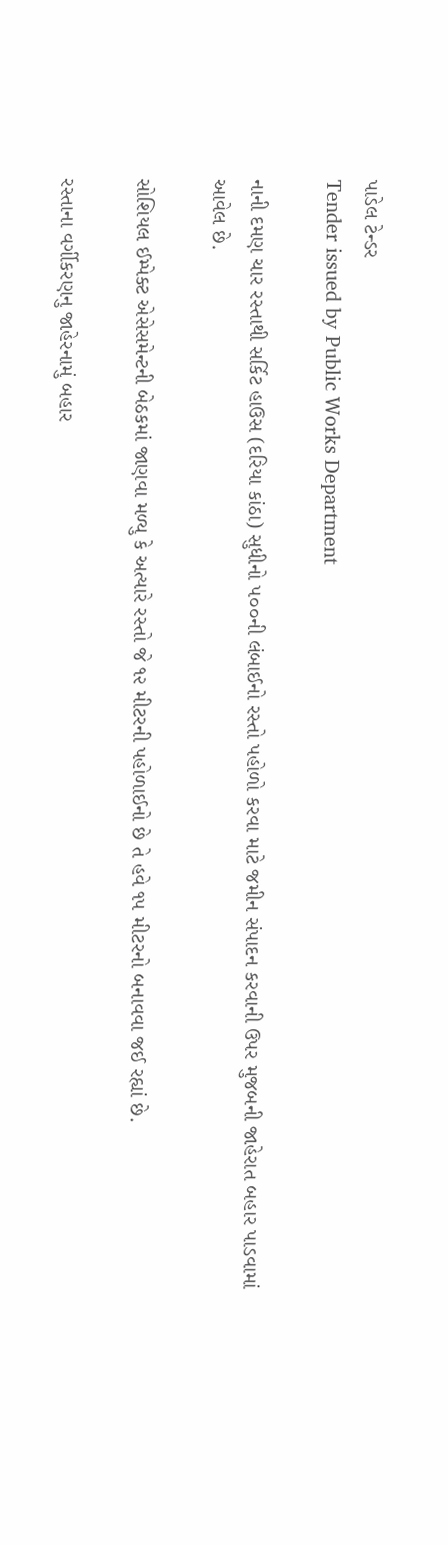પાડેલ ટેન્ડર
Tender issued by Public Works Department

નાની દમણ ચાર રસ્તાથી સર્કિટ હાઉસ (દરિયા કાંઠા) સુધીનો ૫૦૦ની લંબાઈનો રસ્તો પહોળો કરવા માટે જમીન સંપાદન કરવાની ઉપર મુજબની જાહેરાત બહાર પાડવામાં આવેલ છે.

સોશિયલ ઈમ્પેક્ટ એસેસમેન્ટની બેઠકમાં જાણવા મળ્યુ કે અત્યારે રસ્તો જે ૧૨ મીટરની પહોળાઈનો છે તે હવે ૧૫ મીટરનો બનાવવા જઈ રહ્યાં છે.

રસ્તાના વર્ગીકરણનુ જાહેરનામું બહાર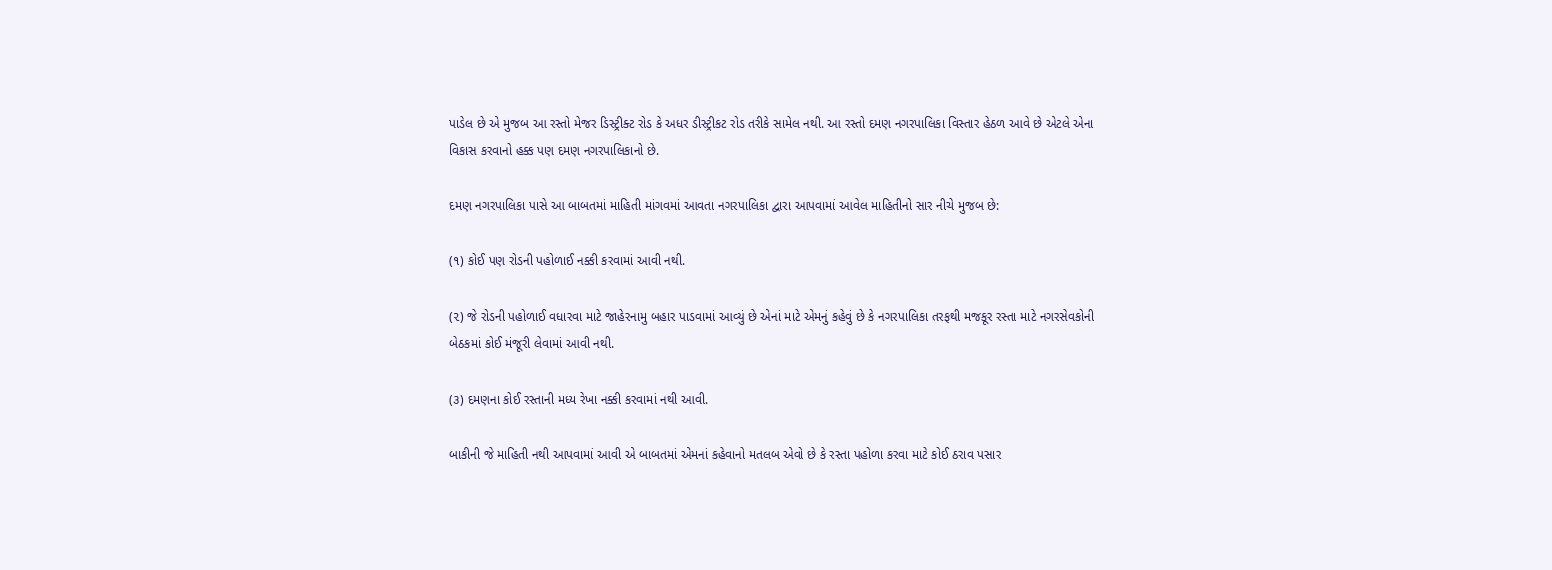પાડેલ છે એ મુજબ આ રસ્તો મેજર ડિસ્ટ્રીક્ટ રોડ કે અધર ડીસ્ટ્રીકટ રોડ તરીકે સામેલ નથી. આ રસ્તો દમણ નગરપાલિકા વિસ્તાર હેઠળ આવે છે એટલે એના વિકાસ કરવાનો હક્ક પણ દમણ નગરપાલિકાનો છે.

દમણ નગરપાલિકા પાસે આ બાબતમાં માહિતી માંગવમાં આવતા નગરપાલિકા દ્વારા આપવામાં આવેલ માહિતીનો સાર નીચે મુજબ છે:

(૧) કોઈ પણ રોડની પહોળાઈ નક્કી કરવામાં આવી નથી.

(૨) જે રોડની પહોળાઈ વધારવા માટે જાહેરનામુ બહાર પાડવામાં આવ્યું છે એનાં માટે એમનું કહેવું છે કે નગરપાલિકા તરફથી મજકૂર રસ્તા માટે નગરસેવકોની બેઠકમાં કોઈ મંજૂરી લેવામાં આવી નથી.

(૩) દમણના કોઈ રસ્તાની મધ્ય રેખા નક્કી કરવામાં નથી આવી.

બાકીની જે માહિતી નથી આપવામાં આવી એ બાબતમાં એમનાં કહેવાનો મતલબ એવો છે કે રસ્તા પહોળા કરવા માટે કોઈ ઠરાવ પસાર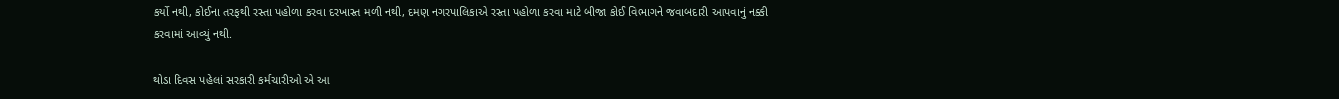કર્યો નથી, કોઈના તરફથી રસ્તા પહોળા કરવા દરખાસ્ત મળી નથી, દમણ નગરપાલિકાએ રસ્તા પહોળા કરવા માટે બીજા કોઈ વિભાગને જવાબદારી આપવાનું નક્કી કરવામાં આવ્યું નથી.

થોડા દિવસ પહેલાં સરકારી કર્મચારીઓ એ આ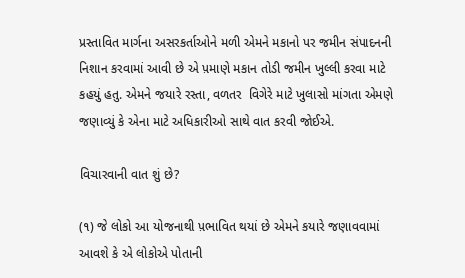પ્રસ્તાવિત માર્ગના અસરકર્તાઓને મળી એમને મકાનો પર જમીન સંપાદનની નિશાન કરવામાં આવી છે એ પ઼માણે મકાન તોડી જમીન ખુલ્લી કરવા માટે કહયું હતુ. એમને જયારે રસ્તા, વળતર  વિગેરે માટે ખુલાસો માંગતા એમણે જણાવ્યું કે એના માટે અધિકારીઓ સાથે વાત કરવી જોઈએ.

વિચારવાની વાત શું છે?

(૧) જે લોકો આ યોજનાથી પ઼ભાવિત થયાં છે એમને કયારે જણાવવામાં આવશે કે એ લોકોએ પોતાની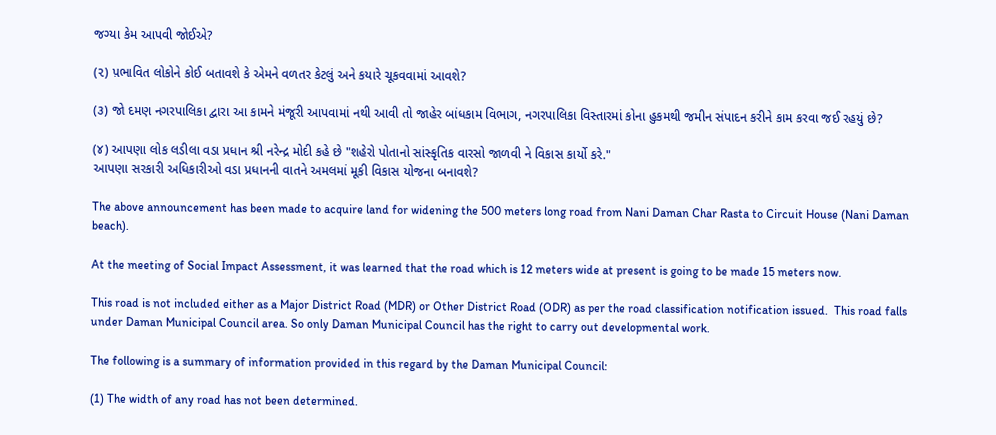જગ્યા કેમ આપવી જોઈએ?

(૨) પ઼ભાવિત લોકોને કોઈ બતાવશે કે એમને વળતર કેટલું અને કયારે ચૂકવવામાં આવશે?

(૩) જો દમણ નગરપાલિકા દ્વારા આ કામને મંજૂરી આપવામાં નથી આવી તો જાહેર બાંધકામ વિભાગ, નગરપાલિકા વિસ્તારમાં કોના હુકમથી જમીન સંપાદન કરીને કામ કરવા જઈ રહયું છે?

(૪) આપણા લોક લડીલા વડા પ્રધાન શ્રી નરેન્દ્ર મોદી કહે છે "શહેરો પોતાનો સાંસ્કૃતિક વારસો જાળવી ને વિકાસ કાર્યો કરે."
આપણા સરકારી અધિકારીઓ વડા પ્રધાનની વાતને અમલમાં મૂકી વિકાસ યોજના બનાવશે?

The above announcement has been made to acquire land for widening the 500 meters long road from Nani Daman Char Rasta to Circuit House (Nani Daman beach).

At the meeting of Social Impact Assessment, it was learned that the road which is 12 meters wide at present is going to be made 15 meters now.

This road is not included either as a Major District Road (MDR) or Other District Road (ODR) as per the road classification notification issued.  This road falls under Daman Municipal Council area. So only Daman Municipal Council has the right to carry out developmental work.

The following is a summary of information provided in this regard by the Daman Municipal Council:

(1) The width of any road has not been determined.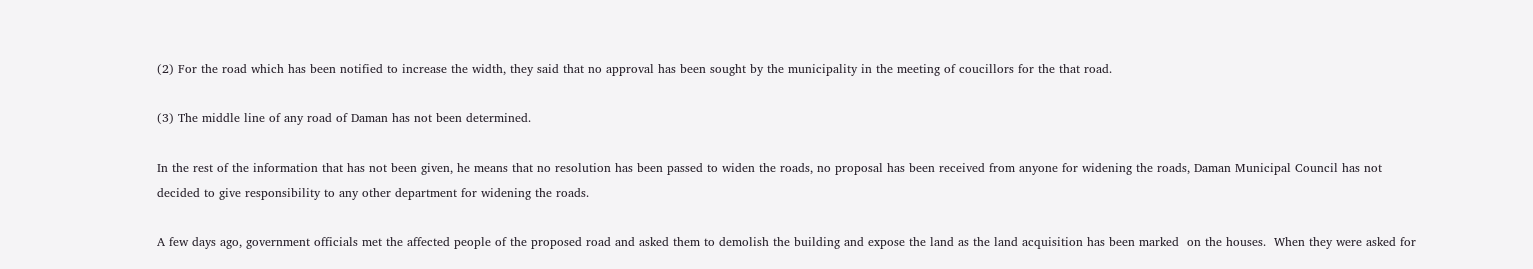(2) For the road which has been notified to increase the width, they said that no approval has been sought by the municipality in the meeting of coucillors for the that road.

(3) The middle line of any road of Daman has not been determined.

In the rest of the information that has not been given, he means that no resolution has been passed to widen the roads, no proposal has been received from anyone for widening the roads, Daman Municipal Council has not decided to give responsibility to any other department for widening the roads.

A few days ago, government officials met the affected people of the proposed road and asked them to demolish the building and expose the land as the land acquisition has been marked  on the houses.  When they were asked for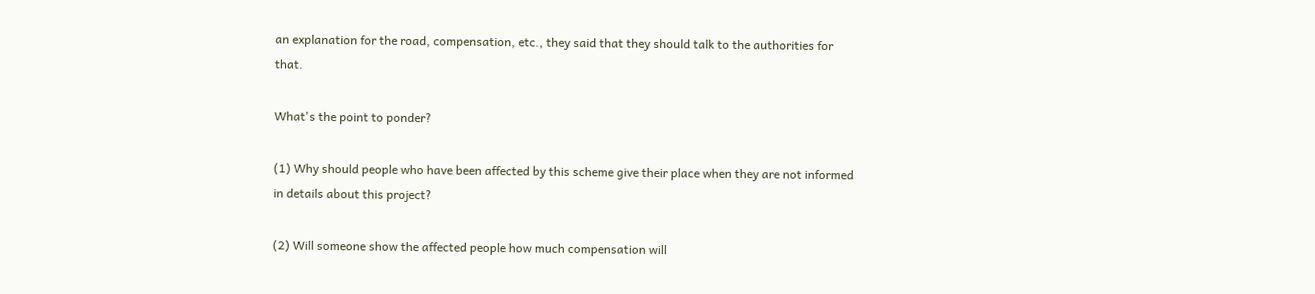an explanation for the road, compensation, etc., they said that they should talk to the authorities for that.

What's the point to ponder?

(1) Why should people who have been affected by this scheme give their place when they are not informed in details about this project?

(2) Will someone show the affected people how much compensation will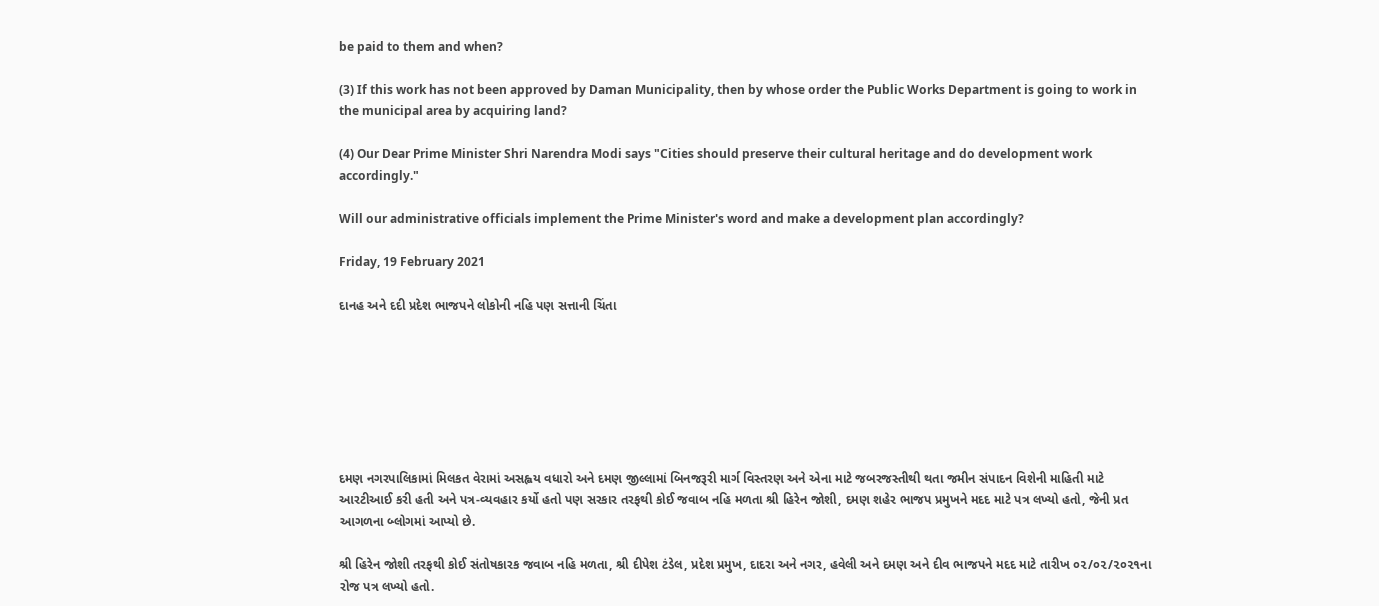be paid to them and when?

(3) If this work has not been approved by Daman Municipality, then by whose order the Public Works Department is going to work in the municipal area by acquiring land?

(4) Our Dear Prime Minister Shri Narendra Modi says "Cities should preserve their cultural heritage and do development work accordingly."

Will our administrative officials implement the Prime Minister's word and make a development plan accordingly?

Friday, 19 February 2021

દાનહ અને દદી પ્રદેશ ભાજપને લોકોની નહિ પણ સત્તાની ચિંતા







દમણ નગરપાલિકામાં મિલકત વેરામાં અસહ્વય વધારો અને દમણ જીલ્લામાં બિનજરૂરી માર્ગ વિસ્તરણ અને એના માટે જબરજસ્તીથી થતા જમીન સંપાદન વિશેની માહિતી માટે આરટીઆઈ કરી હતી અને પત્ર-વ્યવહાર કર્યો હતો પણ સરકાર તરફથી કોઈ જવાબ નહિ મળતા શ્રી હિરેન જોશી, દમણ શહેર ભાજપ પ્રમુખને મદદ માટે પત્ર લખ્યો હતો, જેની પ્રત આગળના બ્લોગમાં આપ્યો છે.

શ્રી હિરેન જોશી તરફથી કોઈ સંતોષકારક જવાબ નહિ મળતા, શ્રી દીપેશ ટંડેલ, પ્રદેશ પ્રમુખ, દાદરા અને નગર, હવેલી અને દમણ અને દીવ ભાજપને મદદ માટે તારીખ ૦૨/૦૨/૨૦૨૧ના રોજ પત્ર લખ્યો હતો.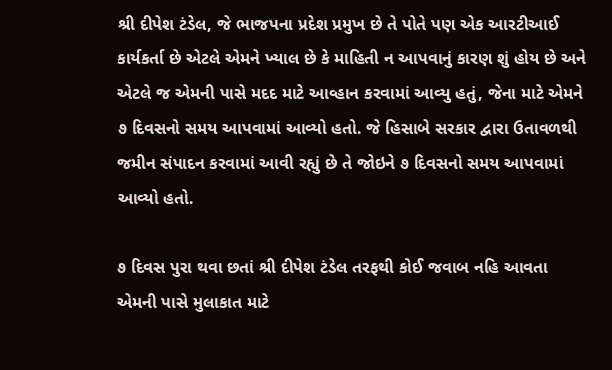શ્રી દીપેશ ટંડેલ, જે ભાજપના પ્રદેશ પ્રમુખ છે તે પોતે પણ એક આરટીઆઈ કાર્યકર્તા છે એટલે એમને ખ્યાલ છે કે માહિતી ન આપવાનું કારણ શું હોય છે અને એટલે જ એમની પાસે મદદ માટે આવ્હાન કરવામાં આવ્યુ હતું, જેના માટે એમને ૭ દિવસનો સમય આપવામાં આવ્યો હતો. જે હિસાબે સરકાર દ્વારા ઉતાવળથી જમીન સંપાદન કરવામાં આવી રહ્યું છે તે જોઇને ૭ દિવસનો સમય આપવામાં આવ્યો હતો.

૭ દિવસ પુરા થવા છતાં શ્રી દીપેશ ટંડેલ તરફથી કોઈ જવાબ નહિ આવતા એમની પાસે મુલાકાત માટે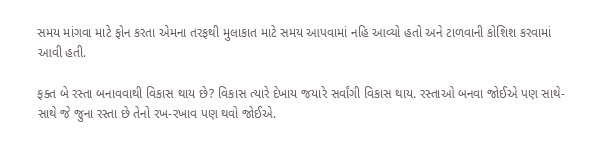સમય માંગવા માટે ફોન કરતા એમના તરફથી મુલાકાત માટે સમય આપવામાં નહિ આવ્યો હતો અને ટાળવાની કોશિશ કરવામાં આવી હતી.

ફક્ત બે રસ્તા બનાવવાથી વિકાસ થાય છે? વિકાસ ત્યારે દેખાય જયારે સર્વાંગી વિકાસ થાય. રસ્તાઓ બનવા જોઈએ પણ સાથે-સાથે જે જુના રસ્તા છે તેનો રખ-રખાવ પણ થવો જોઈએ.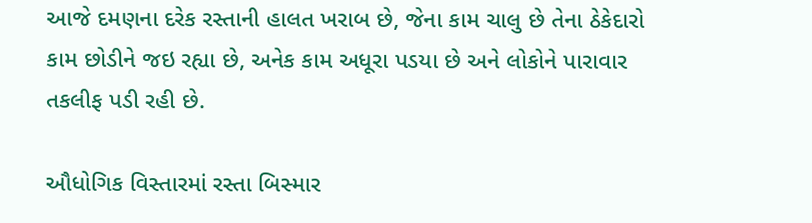આજે દમણના દરેક રસ્તાની હાલત ખરાબ છે, જેના કામ ચાલુ છે તેના ઠેકેદારો કામ છોડીને જઇ રહ્યા છે, અનેક કામ અધૂરા પડયા છે અને લોકોને પારાવાર તકલીફ પડી રહી છે.

ઔધોગિક વિસ્તારમાં રસ્તા બિસ્માર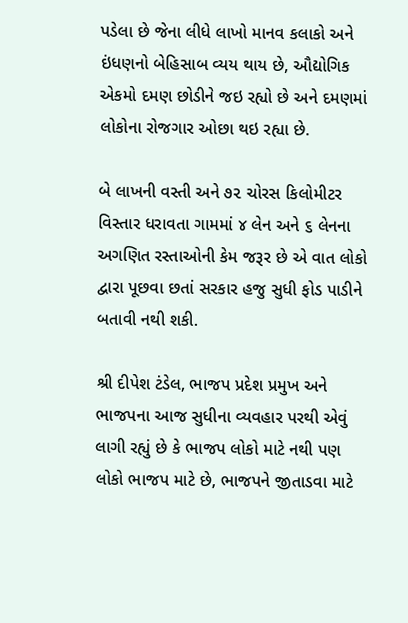પડેલા છે જેના લીધે લાખો માનવ કલાકો અને ઇંધણનો બેહિસાબ વ્યય થાય છે, ઔદ્યોગિક એકમો દમણ છોડીને જઇ રહ્યો છે અને દમણમાં લોકોના રોજગાર ઓછા થઇ રહ્યા છે.

બે લાખની વસ્તી અને ૭૨ ચોરસ કિલોમીટર વિસ્તાર ધરાવતા ગામમાં ૪ લેન અને ૬ લેનના અગણિત રસ્તાઓની કેમ જરૂર છે એ વાત લોકો દ્વારા પૂછવા છતાં સરકાર હજુ સુધી ફોડ પાડીને બતાવી નથી શકી.

શ્રી દીપેશ ટંડેલ, ભાજપ પ્રદેશ પ્રમુખ અને ભાજપના આજ સુધીના વ્યવહાર પરથી એવું લાગી રહ્યું છે કે ભાજપ લોકો માટે નથી પણ લોકો ભાજપ માટે છે, ભાજપને જીતાડવા માટે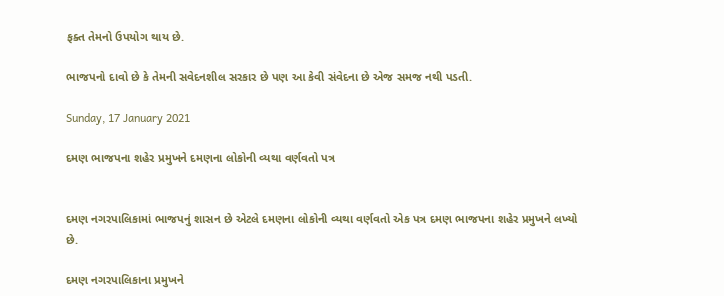ફક્ત તેમનો ઉપયોગ થાય છે.

ભાજપનો દાવો છે કે તેમની સવેદનશીલ સરકાર છે પણ આ કેવી સંવેદના છે એજ સમજ નથી પડતી.

Sunday, 17 January 2021

દમણ ભાજપના શહેર પ્રમુખને દમણના લોકોની વ્યથા વર્ણવતો પત્ર


દમણ નગરપાલિકામાં ભાજપનું શાસન છે એટલે દમણના લોકોની વ્યથા વર્ણવતો એક પત્ર દમણ ભાજપના શહેર પ્રમુખને લખ્યો છે.

દમણ નગરપાલિકાના પ્રમુખને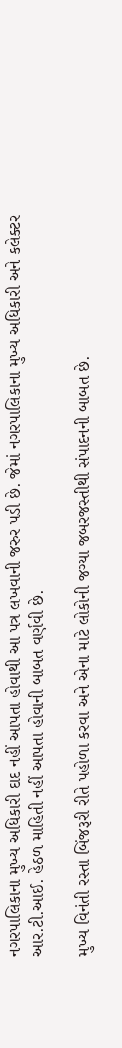નગરપાલિકાના મુખ્ય અધિકારી દાદ નહીં આપતા હોવાથી આ પત્ર લખવાની જરુર પડી છે. જેમાં નગરપાલિકાના મુખ્ય અધિકારી અને કલેક્ટર આર.ટી.આઈ. હેઠળ માહિતી નહીં આપતા હોવાની બાબત વર્ણવી છે.

મુખ્ય વિનંતી રસ્તા બિંજરૂરી રીતે પહોળા કરવા અને એના માટે લોકોની જગ્યા જબરજસ્તીથી સંપાદનની બાબત છે.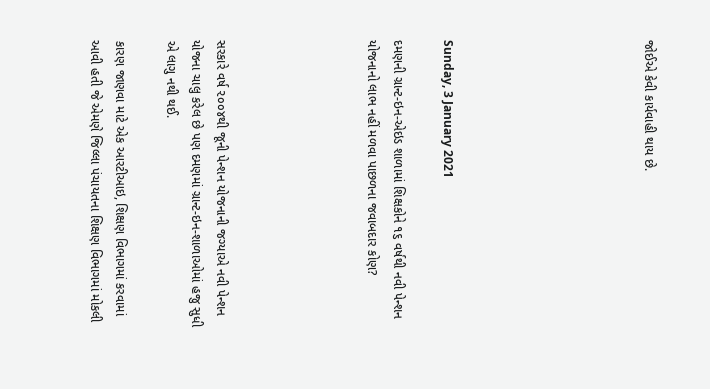જોઈએ કેવી કાર્યવાહી થાય છે.







Sunday, 3 January 2021

દમણની ગ્રાન્ટ-ઇન-એઇડ શાળામાં શિક્ષકોને ૧૬ વર્ષથી નવી પેન્શન યોજનાનો લાભ નહીં મળવા પાછળના જવાબદાર કોણ?





સરકારે વર્ષ ૨૦૦૪થી જૂની પેન્શન યોજનાની જગ્યાએ નવી પેન્શન યોજના ચાલુ કરેલ છે પણ દમણમાં ગ્રાન્ટ-ઇન-શાળાઓમાં હજુ સુધી એ લાગુ નથી થઈ.

કારણ જાણવા માટે એક આરટીઆઇ, શિક્ષણ વિભાગમાં કરવામાં આવી હતી જે એમણે જિલ્લા પંચાયતના શિક્ષણ વિભાગમાં મોકલી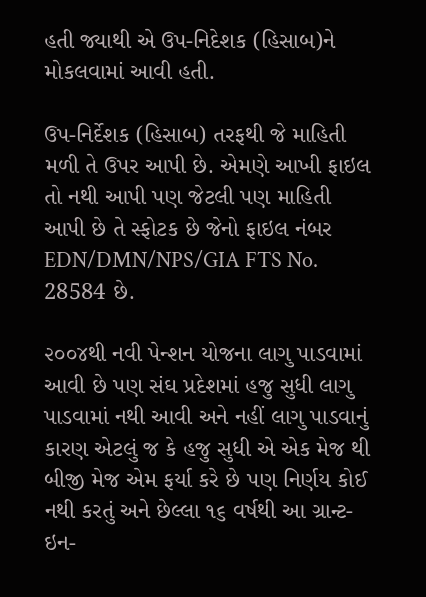હતી જ્યાથી એ ઉપ-નિદેશક (હિસાબ)ને મોકલવામાં આવી હતી.

ઉપ-નિર્દેશક (હિસાબ) તરફથી જે માહિતી મળી તે ઉપર આપી છે. એમણે આખી ફાઇલ તો નથી આપી પણ જેટલી પણ માહિતી આપી છે તે સ્ફોટક છે જેનો ફાઇલ નંબર EDN/DMN/NPS/GIA FTS No. 28584 છે.

૨૦૦૪થી નવી પેન્શન યોજના લાગુ પાડવામાં આવી છે પણ સંઘ પ્રદેશમાં હજુ સુધી લાગુ પાડવામાં નથી આવી અને નહીં લાગુ પાડવાનું કારણ એટલું જ કે હજુ સુધી એ એક મેજ થી બીજી મેજ એમ ફર્યા કરે છે પણ નિર્ણય કોઈ નથી કરતું અને છેલ્લા ૧૬ વર્ષથી આ ગ્રાન્ટ-ઇન-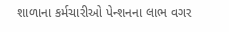શાળાના કર્મચારીઓ પેન્શનના લાભ વગર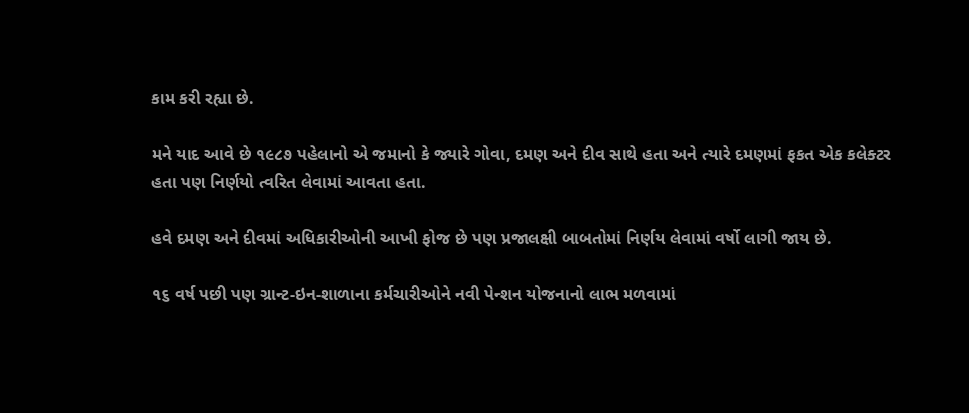કામ કરી રહ્યા છે.

મને યાદ આવે છે ૧૯૮૭ પહેલાનો એ જમાનો કે જ્યારે ગોવા, દમણ અને દીવ સાથે હતા અને ત્યારે દમણમાં ફકત એક કલેક્ટર હતા પણ નિર્ણયો ત્વરિત લેવામાં આવતા હતા.

હવે દમણ અને દીવમાં અધિકારીઓની આખી ફોજ છે પણ પ્રજાલક્ષી બાબતોમાં નિર્ણય લેવામાં વર્ષો લાગી જાય છે.

૧૬ વર્ષ પછી પણ ગ્રાન્ટ-ઇન-શાળાના કર્મચારીઓને નવી પેન્શન યોજનાનો લાભ મળવામાં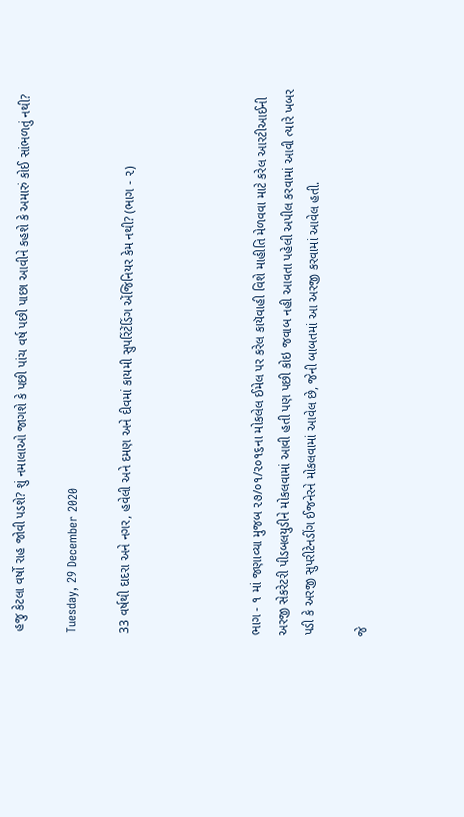હજુ કેટલા વર્ષો રાહ જોવી પડશે? શું નમાલાઓ જાગશે કે પછી પાંચ વર્ષ પછી પાછા આવીને કહશે કે અમારું કોઈ સાંભળતું નથી?

Tuesday, 29 December 2020

33 વર્ષથી દાદરા અને નગર, હવેલી અને દમણ અને દીવમાં કાયમી સુપરિંટેંડિંગ એંજિનિયર કેમ નથી? (ભાગ - ૨)




ભાગ - ૧ માં જણાવ્યા મુજબ ૨૭/૦૧/૨૦૧૬ના મોકલેલ ઈમેલ પર કરેલ કાયૅવાહી વિશે માહીતિ મેળવવા માટે કરેલ આરટીઆઈની અરજી સેકરેટરી પીડબલયુડીને મોકલવામાં આવી હતી પણ પછી કોઇ જવાબ નહી આવતા પહેલી અપીલ કરવામાં આવી ત્યારે ખબર પડી કે અરજી સુપરીટેનડીંગ ઈજનેરને મોકલવામાં આવેલ છે, જેની બાબતમાં આ અરજી કરવામાં આવેલ હતી.

જે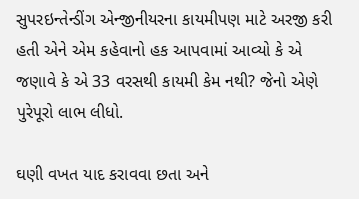સુપરઇન્તેન્ડીંગ એન્જીનીયરના કાયમીપણ માટે અરજી કરી હતી એને એમ કહેવાનો હક આપવામાં આવ્યો કે એ જણાવે કે એ 33 વરસથી કાયમી કેમ નથી? જેનો એણે પુરેપૂરો લાભ લીધો.

ઘણી વખત યાદ કરાવવા છતા અને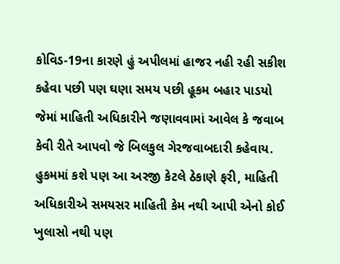કોવિડ-19ના કારણે હું અપીલમાં હાજર નહી રહી સકીશ કહેવા પછી પણ ઘણા સમય પછી હૂકમ બહાર પાડયો જેમાં માહિતી અધિકારીને જણાવવામાં આવેલ કે જવાબ કેવી રીતે આપવો જે બિલકુલ ગેરજવાબદારી કહેવાય. હુકમમાં કશે પણ આ અરજી કેટલે ઠેકાણે ફરી, માહિતી અધિકારીએ સમયસર માહિતી કેમ નથી આપી એનો કોઈ ખુલાસો નથી પણ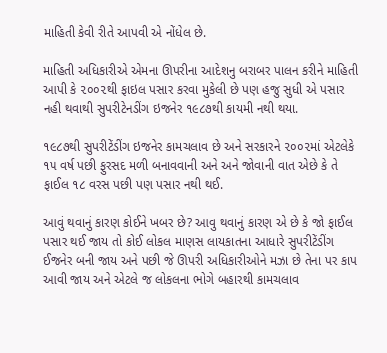માહિતી કેવી રીતે આપવી એ નોંધેલ છે.

માહિતી અધિકારીએ એમના ઊપરીના આદેશનુ બરાબર પાલન કરીને માહિતી આપી કે ૨૦૦૨થી ફાઇલ પસાર કરવા મુકેલી છે પણ હજુ સુધી એ પસાર નહી થવાથી સુપરીટેનડીંગ ઇજનેર ૧૯૮૭થી કાયમી નથી થયા.

૧૯૮૭થી સુપરીટેંડીંગ ઇજનેર કામચલાવ છે અને સરકારને ૨૦૦૨માં એટલેકે ૧૫ વર્ષ પછી ફુરસદ મળી બનાવવાની અને અને જોવાની વાત એછે કે તે ફાઈલ ૧૮ વરસ પછી પણ પસાર નથી થઈ.

આવું થવાનું કારણ કોઈને ખબર છે? આવુ થવાનું કારણ એ છે કે જો ફાઈલ પસાર થઈ જાય તો કોઈ લોકલ માણસ લાયકાતના આધારે સુપરીટેંડીંગ ઈજનેર બની જાય અને પછી જે ઊપરી અધિકારીઓને મઝા છે તેના પર કાપ આવી જાય અને એટલે જ લોકલના ભોગે બહારથી કામચલાવ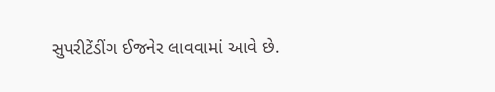સુપરીટેંડીંગ ઈજનેર લાવવામાં આવે છે.